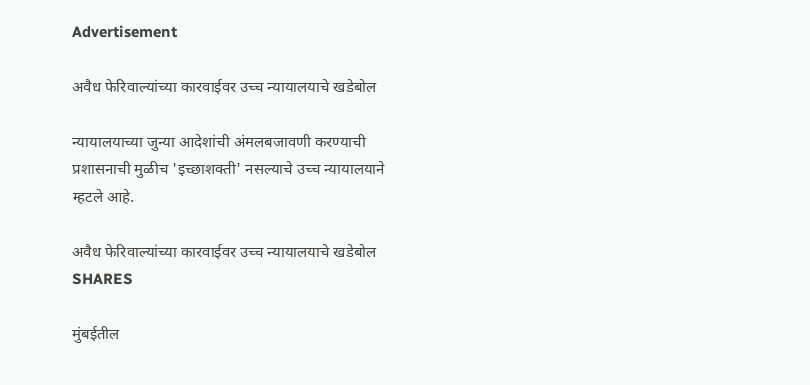Advertisement

अवैध फेरिवाल्यांच्या कारवाईवर उच्च न्यायालयाचे खडेबोल

न्यायालयाच्या जुन्या आदेशांची अंमलबजावणी करण्याची प्रशासनाची मुळीच 'इच्छाशक्ती' नसल्याचे उच्च न्यायालयाने म्हटले आहे.

अवैध फेरिवाल्यांच्या कारवाईवर उच्च न्यायालयाचे खडेबोल
SHARES

मुंबईतील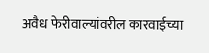अवैध फेरीवाल्यांवरील कारवाईच्या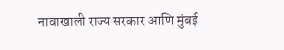नावाखाली राज्य सरकार आणि मुंबई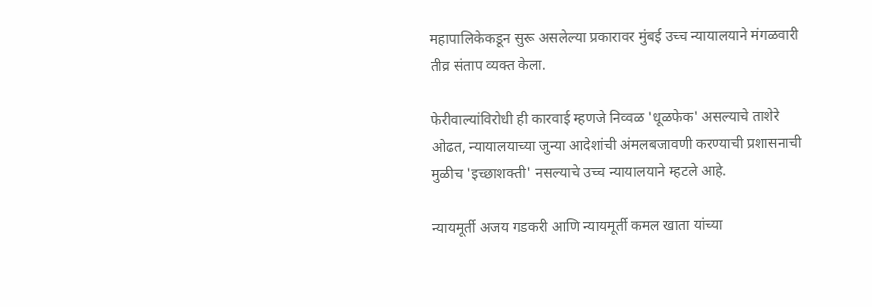महापालिकेकडून सुरू असलेल्या प्रकारावर मुंबई उच्च न्यायालयाने मंगळवारी तीव्र संताप व्यक्त केला.

फेरीवाल्यांविरोधी ही कारवाई म्हणजे निव्वळ 'धूळफेक' असल्याचे ताशेरे ओढत, न्यायालयाच्या जुन्या आदेशांची अंमलबजावणी करण्याची प्रशासनाची मुळीच 'इच्छाशक्ती' नसल्याचे उच्च न्यायालयाने म्हटले आहे.

न्यायमूर्ती अजय गडकरी आणि न्यायमूर्ती कमल खाता यांच्या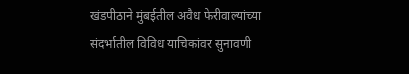खंडपीठाने मुंबईतील अवैध फेरीवाल्यांच्या संदर्भातील विविध याचिकांवर सुनावणी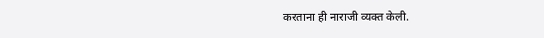करताना ही नाराजी व्यक्त केली.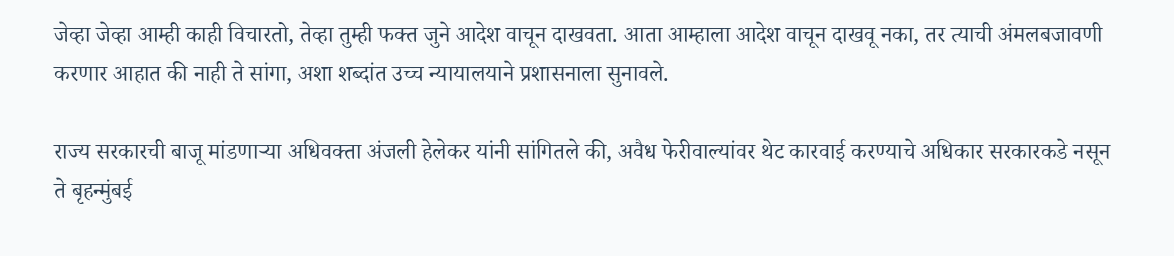जेव्हा जेव्हा आम्ही काही विचारतो, तेव्हा तुम्ही फक्त जुने आदेश वाचून दाखवता. आता आम्हाला आदेश वाचून दाखवू नका, तर त्याची अंमलबजावणी करणार आहात की नाही ते सांगा, अशा शब्दांत उच्च न्यायालयाने प्रशासनाला सुनावले.

राज्य सरकारची बाजू मांडणाऱ्या अधिवक्ता अंजली हेलेकर यांनी सांगितले की, अवैध फेरीवाल्यांवर थेट कारवाई करण्याचे अधिकार सरकारकडे नसून ते बृहन्मुंबई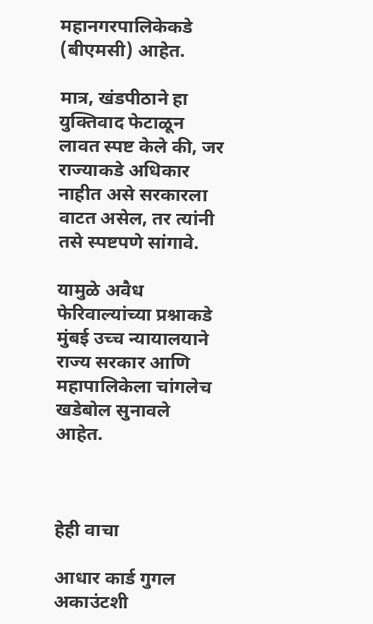महानगरपालिकेकडे (बीएमसी) आहेत.

मात्र, खंडपीठाने हा युक्तिवाद फेटाळून लावत स्पष्ट केले की, जर राज्याकडे अधिकार नाहीत असे सरकारला वाटत असेल, तर त्यांनी तसे स्पष्टपणे सांगावे.

यामुळे अवैध फेरिवाल्यांच्या प्रश्नाकडे मुंबई उच्च न्यायालयाने राज्य सरकार आणि महापालिकेला चांगलेच खडेबोल सुनावले आहेत.



हेही वाचा

आधार कार्ड गुगल अकाउंटशी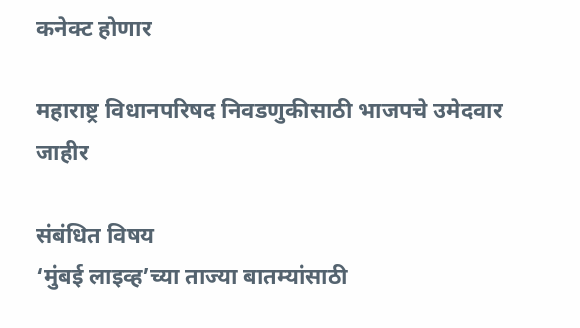कनेक्ट होणार

महाराष्ट्र विधानपरिषद निवडणुकीसाठी भाजपचे उमेदवार जाहीर

संबंधित विषय
‘मुंबई लाइव्ह’च्या ताज्या बातम्यांसाठी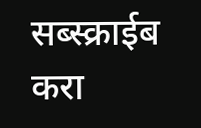सब्स्क्राईब करा